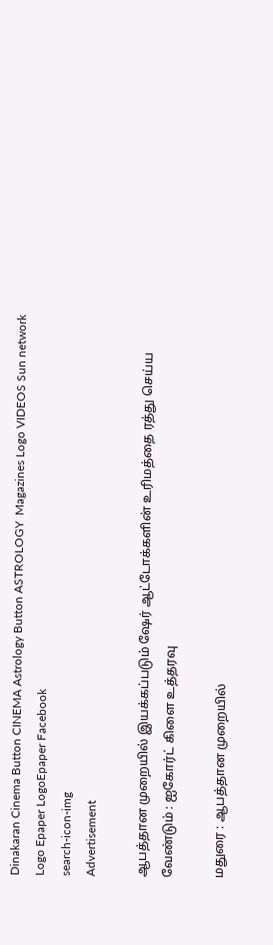Dinakaran Cinema Button CINEMA Astrology Button ASTROLOGY  Magazines Logo VIDEOS Sun network Logo Epaper LogoEpaper Facebook
search-icon-img
Advertisement

ஆபத்தான முறையில் இயக்கப்படும் ஷேர் ஆட்டோக்களின் உரிமத்தை ரத்து செய்ய வேண்டும் : ஐகோர்ட் கிளை உத்தரவு

மதுரை : ஆபத்தான முறையில்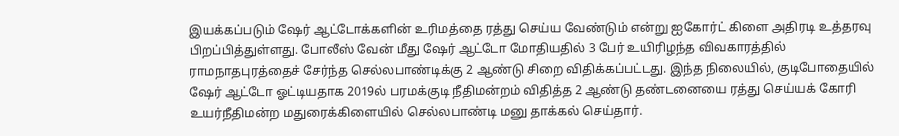இயக்கப்படும் ஷேர் ஆட்டோக்களின் உரிமத்தை ரத்து செய்ய வேண்டும் என்று ஐகோர்ட் கிளை அதிரடி உத்தரவு பிறப்பித்துள்ளது. போலீஸ் வேன் மீது ஷேர் ஆட்டோ மோதியதில் 3 பேர் உயிரிழந்த விவகாரத்தில் ராமநாதபுரத்தைச் சேர்ந்த செல்லபாண்டிக்கு 2 ஆண்டு சிறை விதிக்கப்பட்டது. இந்த நிலையில், குடிபோதையில் ஷேர் ஆட்டோ ஓட்டியதாக 2019ல் பரமக்குடி நீதிமன்றம் விதித்த 2 ஆண்டு தண்டனையை ரத்து செய்யக் கோரி உயர்நீதிமன்ற மதுரைக்கிளையில் செல்லபாண்டி மனு தாக்கல் செய்தார்.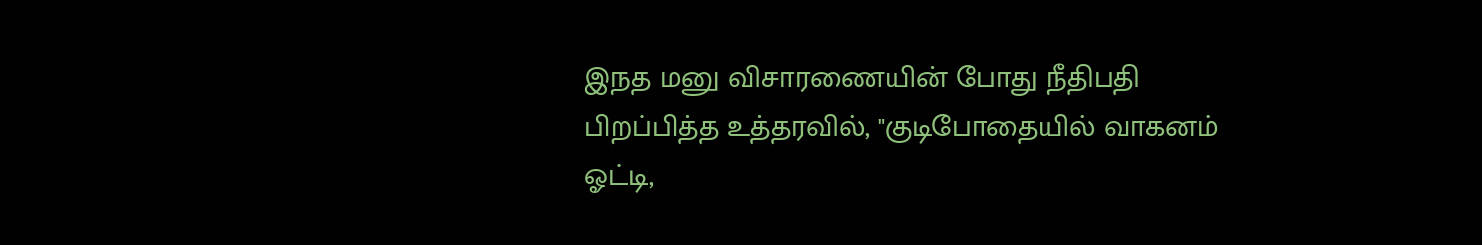இநத மனு விசாரணையின் போது நீதிபதி பிறப்பித்த உத்தரவில், "குடிபோதையில் வாகனம் ஓட்டி,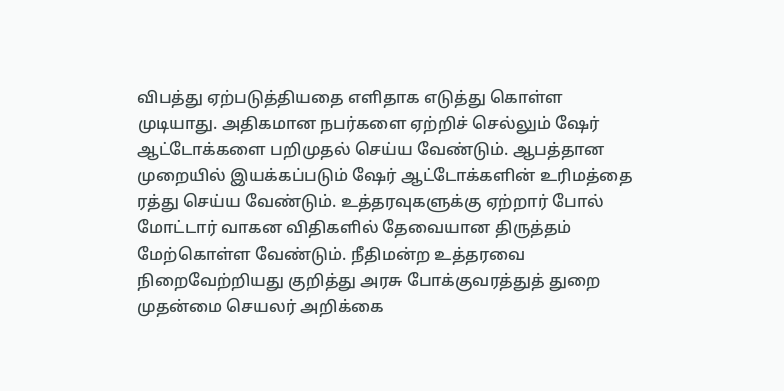விபத்து ஏற்படுத்தியதை எளிதாக எடுத்து கொள்ள முடியாது. அதிகமான நபர்களை ஏற்றிச் செல்லும் ஷேர் ஆட்டோக்களை பறிமுதல் செய்ய வேண்டும். ஆபத்தான முறையில் இயக்கப்படும் ஷேர் ஆட்டோக்களின் உரிமத்தை ரத்து செய்ய வேண்டும். உத்தரவுகளுக்கு ஏற்றார் போல் மோட்டார் வாகன விதிகளில் தேவையான திருத்தம் மேற்கொள்ள வேண்டும். நீதிமன்ற உத்தரவை நிறைவேற்றியது குறித்து அரசு போக்குவரத்துத் துறை முதன்மை செயலர் அறிக்கை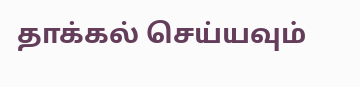தாக்கல் செய்யவும்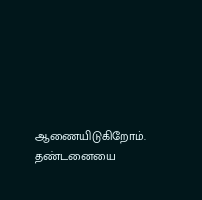ஆணையிடுகிறோம். தண்டனையை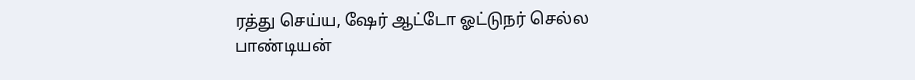ரத்து செய்ய, ஷேர் ஆட்டோ ஓட்டுநர் செல்ல பாண்டியன்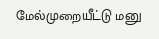மேல்முறையீட்டு மனு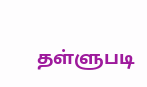தள்ளுபடி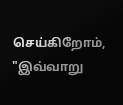செய்கிறோம், "இவ்வாறு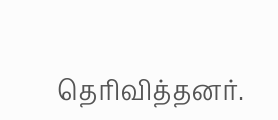தெரிவித்தனர்.